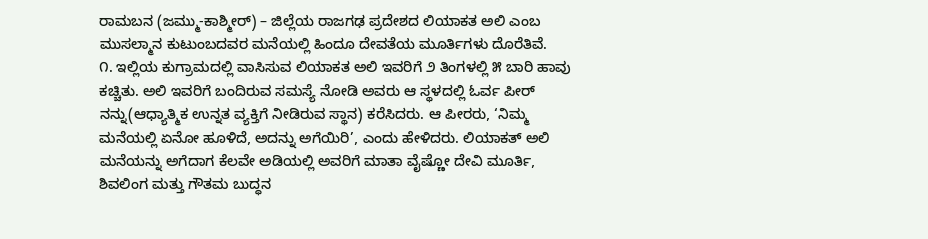ರಾಮಬನ (ಜಮ್ಮು-ಕಾಶ್ಮೀರ್) – ಜಿಲ್ಲೆಯ ರಾಜಗಢ ಪ್ರದೇಶದ ಲಿಯಾಕತ ಅಲಿ ಎಂಬ ಮುಸಲ್ಮಾನ ಕುಟುಂಬದವರ ಮನೆಯಲ್ಲಿ ಹಿಂದೂ ದೇವತೆಯ ಮೂರ್ತಿಗಳು ದೊರೆತಿವೆ.
೧. ಇಲ್ಲಿಯ ಕುಗ್ರಾಮದಲ್ಲಿ ವಾಸಿಸುವ ಲಿಯಾಕತ ಅಲಿ ಇವರಿಗೆ ೨ ತಿಂಗಳಲ್ಲಿ ೫ ಬಾರಿ ಹಾವು ಕಚ್ಚಿತು. ಅಲಿ ಇವರಿಗೆ ಬಂದಿರುವ ಸಮಸ್ಯೆ ನೋಡಿ ಅವರು ಆ ಸ್ಥಳದಲ್ಲಿ ಓರ್ವ ಪೀರ್ ನನ್ನು(ಆಧ್ಯಾತ್ಮಿಕ ಉನ್ನತ ವ್ಯಕ್ತಿಗೆ ನೀಡಿರುವ ಸ್ಥಾನ) ಕರೆಸಿದರು. ಆ ಪೀರರು, ‘ನಿಮ್ಮ ಮನೆಯಲ್ಲಿ ಏನೋ ಹೂಳಿದೆ, ಅದನ್ನು ಅಗೆಯಿರಿ’, ಎಂದು ಹೇಳಿದರು. ಲಿಯಾಕತ್ ಅಲಿ ಮನೆಯನ್ನು ಅಗೆದಾಗ ಕೆಲವೇ ಅಡಿಯಲ್ಲಿ ಅವರಿಗೆ ಮಾತಾ ವೈಷ್ಣೋ ದೇವಿ ಮೂರ್ತಿ, ಶಿವಲಿಂಗ ಮತ್ತು ಗೌತಮ ಬುದ್ಧನ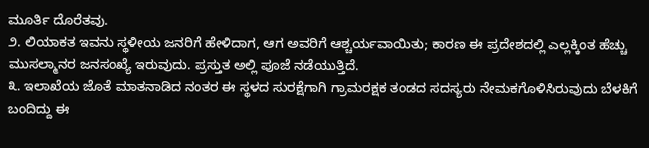ಮೂರ್ತಿ ದೊರೆತವು.
೨. ಲಿಯಾಕತ ಇವನು ಸ್ಥಳೀಯ ಜನರಿಗೆ ಹೇಳಿದಾಗ, ಆಗ ಅವರಿಗೆ ಆಶ್ಚರ್ಯವಾಯಿತು; ಕಾರಣ ಈ ಪ್ರದೇಶದಲ್ಲಿ ಎಲ್ಲಕ್ಕಿಂತ ಹೆಚ್ಚು ಮುಸಲ್ಮಾನರ ಜನಸಂಖ್ಯೆ ಇರುವುದು. ಪ್ರಸ್ತುತ ಅಲ್ಲಿ ಪೂಜೆ ನಡೆಯುತ್ತಿದೆ.
೩. ಇಲಾಖೆಯ ಜೊತೆ ಮಾತನಾಡಿದ ನಂತರ ಈ ಸ್ಥಳದ ಸುರಕ್ಷೆಗಾಗಿ ಗ್ರಾಮರಕ್ಷಕ ತಂಡದ ಸದಸ್ಯರು ನೇಮಕಗೊಳಿಸಿರುವುದು ಬೆಳಕಿಗೆ ಬಂದಿದ್ದು ಈ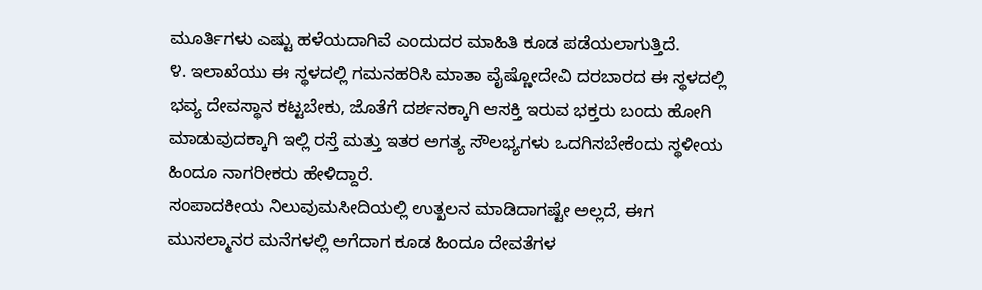ಮೂರ್ತಿಗಳು ಎಷ್ಟು ಹಳೆಯದಾಗಿವೆ ಎಂದುದರ ಮಾಹಿತಿ ಕೂಡ ಪಡೆಯಲಾಗುತ್ತಿದೆ.
೪. ಇಲಾಖೆಯು ಈ ಸ್ಥಳದಲ್ಲಿ ಗಮನಹರಿಸಿ ಮಾತಾ ವೈಷ್ಣೋದೇವಿ ದರಬಾರದ ಈ ಸ್ಥಳದಲ್ಲಿ ಭವ್ಯ ದೇವಸ್ಥಾನ ಕಟ್ಟಬೇಕು, ಜೊತೆಗೆ ದರ್ಶನಕ್ಕಾಗಿ ಆಸಕ್ತಿ ಇರುವ ಭಕ್ತರು ಬಂದು ಹೋಗಿ ಮಾಡುವುದಕ್ಕಾಗಿ ಇಲ್ಲಿ ರಸ್ತೆ ಮತ್ತು ಇತರ ಅಗತ್ಯ ಸೌಲಭ್ಯಗಳು ಒದಗಿಸಬೇಕೆಂದು ಸ್ಥಳೀಯ ಹಿಂದೂ ನಾಗರೀಕರು ಹೇಳಿದ್ದಾರೆ.
ಸಂಪಾದಕೀಯ ನಿಲುವುಮಸೀದಿಯಲ್ಲಿ ಉತ್ಖಲನ ಮಾಡಿದಾಗಷ್ಟೇ ಅಲ್ಲದೆ, ಈಗ ಮುಸಲ್ಮಾನರ ಮನೆಗಳಲ್ಲಿ ಅಗೆದಾಗ ಕೂಡ ಹಿಂದೂ ದೇವತೆಗಳ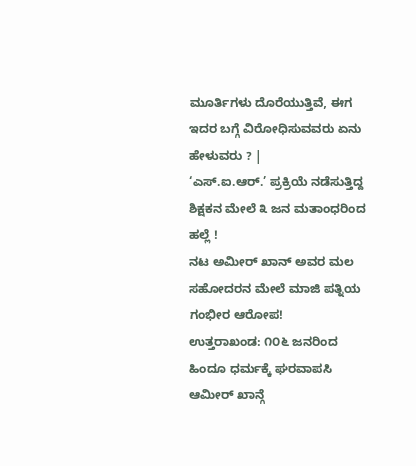ಮೂರ್ತಿಗಳು ದೊರೆಯುತ್ತಿವೆ, ಈಗ ಇದರ ಬಗ್ಗೆ ವಿರೋಧಿಸುವವರು ಏನು ಹೇಳುವರು ? |
‘ಎಸ್.ಐ.ಆರ್.’ ಪ್ರಕ್ರಿಯೆ ನಡೆಸುತ್ತಿದ್ದ ಶಿಕ್ಷಕನ ಮೇಲೆ ೩ ಜನ ಮತಾಂಧರಿಂದ ಹಲ್ಲೆ !
ನಟ ಅಮೀರ್ ಖಾನ್ ಅವರ ಮಲ ಸಹೋದರನ ಮೇಲೆ ಮಾಜಿ ಪತ್ನಿಯ ಗಂಭೀರ ಆರೋಪ!
ಉತ್ತರಾಖಂಡ: ೧೦೬ ಜನರಿಂದ ಹಿಂದೂ ಧರ್ಮಕ್ಕೆ ಘರವಾಪಸಿ
ಆಮೀರ್ ಖಾನ್ಗೆ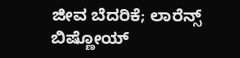ಜೀವ ಬೆದರಿಕೆ; ಲಾರೆನ್ಸ್ ಬಿಷ್ಣೋಯ್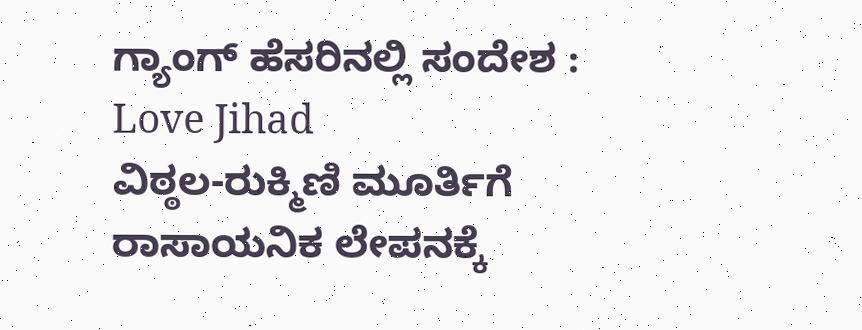ಗ್ಯಾಂಗ್ ಹೆಸರಿನಲ್ಲಿ ಸಂದೇಶ : Love Jihad
ವಿಠ್ಠಲ-ರುಕ್ಮಿಣಿ ಮೂರ್ತಿಗೆ ರಾಸಾಯನಿಕ ಲೇಪನಕ್ಕೆ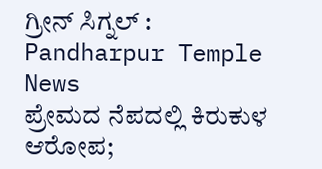ಗ್ರೀನ್ ಸಿಗ್ನಲ್ : Pandharpur Temple News
ಪ್ರೇಮದ ನೆಪದಲ್ಲಿ ಕಿರುಕುಳ ಆರೋಪ;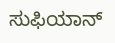ಸುಫಿಯಾನ್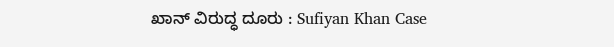ಖಾನ್ ವಿರುದ್ಧ ದೂರು : Sufiyan Khan Case